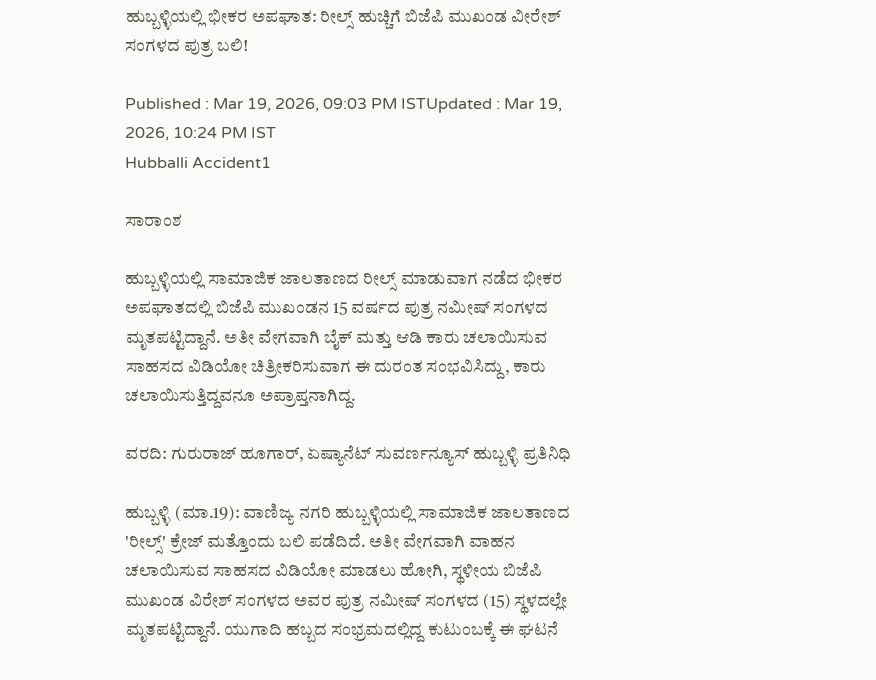ಹುಬ್ಬಳ್ಳಿಯಲ್ಲಿ ಭೀಕರ ಅಪಘಾತ: ರೀಲ್ಸ್ ಹುಚ್ಚಿಗೆ ಬಿಜೆಪಿ ಮುಖಂಡ ವೀರೇಶ್‌ ಸಂಗಳದ ಪುತ್ರ ಬಲಿ!

Published : Mar 19, 2026, 09:03 PM ISTUpdated : Mar 19, 2026, 10:24 PM IST
Hubballi Accident1

ಸಾರಾಂಶ

ಹುಬ್ಬಳ್ಳಿಯಲ್ಲಿ ಸಾಮಾಜಿಕ ಜಾಲತಾಣದ ರೀಲ್ಸ್ ಮಾಡುವಾಗ ನಡೆದ ಭೀಕರ ಅಪಘಾತದಲ್ಲಿ ಬಿಜೆಪಿ ಮುಖಂಡನ 15 ವರ್ಷದ ಪುತ್ರ ನಮೀಷ್ ಸಂಗಳದ ಮೃತಪಟ್ಟಿದ್ದಾನೆ. ಅತೀ ವೇಗವಾಗಿ ಬೈಕ್ ಮತ್ತು ಆಡಿ ಕಾರು ಚಲಾಯಿಸುವ ಸಾಹಸದ ವಿಡಿಯೋ ಚಿತ್ರೀಕರಿಸುವಾಗ ಈ ದುರಂತ ಸಂಭವಿಸಿದ್ದು, ಕಾರು ಚಲಾಯಿಸುತ್ತಿದ್ದವನೂ ಅಪ್ರಾಪ್ತನಾಗಿದ್ದ.

ವರದಿ: ಗುರುರಾಜ್‌ ಹೂಗಾರ್‌, ಏಷ್ಯಾನೆಟ್‌ ಸುವರ್ಣನ್ಯೂಸ್‌ ಹುಬ್ಬಳ್ಳಿ ಪ್ರತಿನಿಧಿ

ಹುಬ್ಬಳ್ಳಿ (ಮಾ.19): ವಾಣಿಜ್ಯ ನಗರಿ ಹುಬ್ಬಳ್ಳಿಯಲ್ಲಿ ಸಾಮಾಜಿಕ ಜಾಲತಾಣದ 'ರೀಲ್ಸ್' ಕ್ರೇಜ್ ಮತ್ತೊಂದು ಬಲಿ ಪಡೆದಿದೆ. ಅತೀ ವೇಗವಾಗಿ ವಾಹನ ಚಲಾಯಿಸುವ ಸಾಹಸದ ವಿಡಿಯೋ ಮಾಡಲು ಹೋಗಿ, ಸ್ಥಳೀಯ ಬಿಜೆಪಿ ಮುಖಂಡ ವಿರೇಶ್ ಸಂಗಳದ ಅವರ ಪುತ್ರ ನಮೀಷ್ ಸಂಗಳದ (15) ಸ್ಥಳದಲ್ಲೇ ಮೃತಪಟ್ಟಿದ್ದಾನೆ. ಯುಗಾದಿ ಹಬ್ಬದ ಸಂಭ್ರಮದಲ್ಲಿದ್ದ ಕುಟುಂಬಕ್ಕೆ ಈ ಘಟನೆ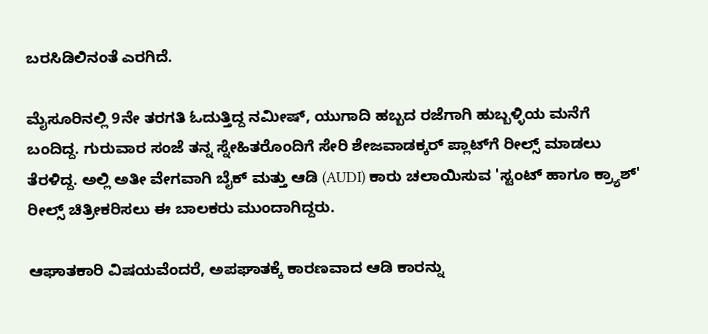ಬರಸಿಡಿಲಿನಂತೆ ಎರಗಿದೆ.

ಮೈಸೂರಿನಲ್ಲಿ 9ನೇ ತರಗತಿ ಓದುತ್ತಿದ್ದ ನಮೀಷ್, ಯುಗಾದಿ ಹಬ್ಬದ ರಜೆಗಾಗಿ ಹುಬ್ಬಳ್ಳಿಯ ಮನೆಗೆ ಬಂದಿದ್ದ. ಗುರುವಾರ ಸಂಜೆ ತನ್ನ ಸ್ನೇಹಿತರೊಂದಿಗೆ ಸೇರಿ ಶೇಜವಾಡಕ್ಕರ್ ಪ್ಲಾಟ್‌ಗೆ ರೀಲ್ಸ್ ಮಾಡಲು ತೆರಳಿದ್ದ. ಅಲ್ಲಿ ಅತೀ ವೇಗವಾಗಿ ಬೈಕ್ ಮತ್ತು ಆಡಿ (AUDI) ಕಾರು ಚಲಾಯಿಸುವ 'ಸ್ಟಂಟ್ ಹಾಗೂ ಕ್ರ್ಯಾಶ್' ರೀಲ್ಸ್ ಚಿತ್ರೀಕರಿಸಲು ಈ ಬಾಲಕರು ಮುಂದಾಗಿದ್ದರು.

ಆಘಾತಕಾರಿ ವಿಷಯವೆಂದರೆ, ಅಪಘಾತಕ್ಕೆ ಕಾರಣವಾದ ಆಡಿ ಕಾರನ್ನು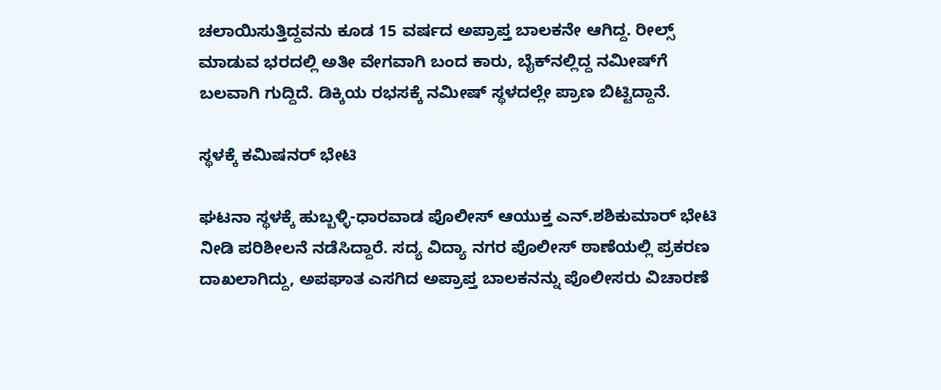ಚಲಾಯಿಸುತ್ತಿದ್ದವನು ಕೂಡ 15 ವರ್ಷದ ಅಪ್ರಾಪ್ತ ಬಾಲಕನೇ ಆಗಿದ್ದ. ರೀಲ್ಸ್ ಮಾಡುವ ಭರದಲ್ಲಿ ಅತೀ ವೇಗವಾಗಿ ಬಂದ ಕಾರು, ಬೈಕ್‌ನಲ್ಲಿದ್ದ ನಮೀಷ್‌ಗೆ ಬಲವಾಗಿ ಗುದ್ದಿದೆ. ಡಿಕ್ಕಿಯ ರಭಸಕ್ಕೆ ನಮೀಷ್ ಸ್ಥಳದಲ್ಲೇ ಪ್ರಾಣ ಬಿಟ್ಟಿದ್ದಾನೆ.

ಸ್ಥಳಕ್ಕೆ ಕಮಿಷನರ್ ಭೇಟಿ

ಘಟನಾ ಸ್ಥಳಕ್ಕೆ ಹುಬ್ಬಳ್ಳಿ-ಧಾರವಾಡ ಪೊಲೀಸ್ ಆಯುಕ್ತ ಎನ್.ಶಶಿಕುಮಾರ್ ಭೇಟಿ ನೀಡಿ ಪರಿಶೀಲನೆ ನಡೆಸಿದ್ದಾರೆ. ಸದ್ಯ ವಿದ್ಯಾ ನಗರ ಪೊಲೀಸ್ ಠಾಣೆಯಲ್ಲಿ ಪ್ರಕರಣ ದಾಖಲಾಗಿದ್ದು, ಅಪಘಾತ ಎಸಗಿದ ಅಪ್ರಾಪ್ತ ಬಾಲಕನನ್ನು ಪೊಲೀಸರು ವಿಚಾರಣೆ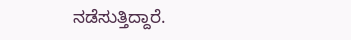ನಡೆಸುತ್ತಿದ್ದಾರೆ.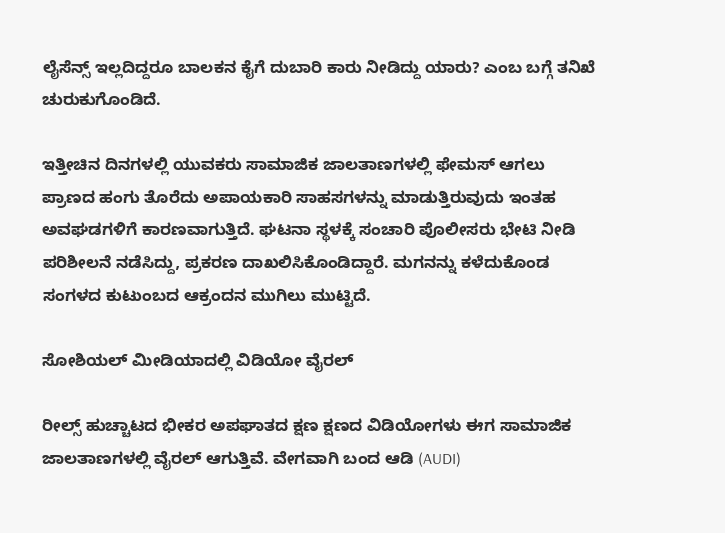ಲೈಸೆನ್ಸ್ ಇಲ್ಲದಿದ್ದರೂ ಬಾಲಕನ ಕೈಗೆ ದುಬಾರಿ ಕಾರು ನೀಡಿದ್ದು ಯಾರು? ಎಂಬ ಬಗ್ಗೆ ತನಿಖೆ ಚುರುಕುಗೊಂಡಿದೆ.

ಇತ್ತೀಚಿನ ದಿನಗಳಲ್ಲಿ ಯುವಕರು ಸಾಮಾಜಿಕ ಜಾಲತಾಣಗಳಲ್ಲಿ ಫೇಮಸ್ ಆಗಲು ಪ್ರಾಣದ ಹಂಗು ತೊರೆದು ಅಪಾಯಕಾರಿ ಸಾಹಸಗಳನ್ನು ಮಾಡುತ್ತಿರುವುದು ಇಂತಹ ಅವಘಡಗಳಿಗೆ ಕಾರಣವಾಗುತ್ತಿದೆ. ಘಟನಾ ಸ್ಥಳಕ್ಕೆ ಸಂಚಾರಿ ಪೊಲೀಸರು ಭೇಟಿ ನೀಡಿ ಪರಿಶೀಲನೆ ನಡೆಸಿದ್ದು, ಪ್ರಕರಣ ದಾಖಲಿಸಿಕೊಂಡಿದ್ದಾರೆ. ಮಗನನ್ನು ಕಳೆದುಕೊಂಡ ಸಂಗಳದ ಕುಟುಂಬದ ಆಕ್ರಂದನ ಮುಗಿಲು ಮುಟ್ಟಿದೆ.

ಸೋಶಿಯಲ್‌ ಮೀಡಿಯಾದಲ್ಲಿ ವಿಡಿಯೋ ವೈರಲ್‌

ರೀಲ್ಸ್ ಹುಚ್ಚಾಟದ ಭೀಕರ ಅಪಘಾತದ ಕ್ಷಣ ಕ್ಷಣದ ವಿಡಿಯೋಗಳು ಈಗ ಸಾಮಾಜಿಕ ಜಾಲತಾಣಗಳಲ್ಲಿ ವೈರಲ್ ಆಗುತ್ತಿವೆ. ವೇಗವಾಗಿ ಬಂದ ಆಡಿ (AUDI)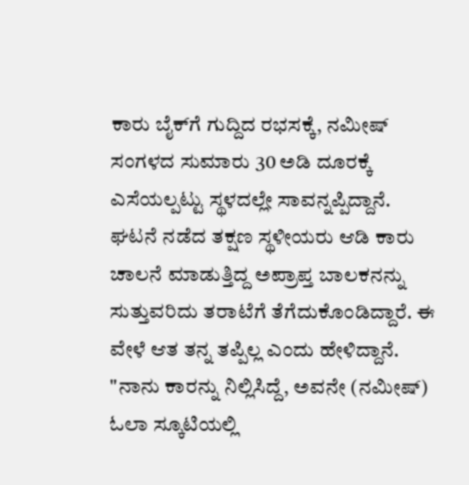ಕಾರು ಬೈಕ್‌ಗೆ ಗುದ್ದಿದ ರಭಸಕ್ಕೆ, ನಮೀಷ್ ಸಂಗಳದ ಸುಮಾರು 30 ಅಡಿ ದೂರಕ್ಕೆ ಎಸೆಯಲ್ಪಟ್ಟು ಸ್ಥಳದಲ್ಲೇ ಸಾವನ್ನಪ್ಪಿದ್ದಾನೆ. ಘಟನೆ ನಡೆದ ತಕ್ಷಣ ಸ್ಥಳೀಯರು ಆಡಿ ಕಾರು ಚಾಲನೆ ಮಾಡುತ್ತಿದ್ದ ಅಪ್ರಾಪ್ತ ಬಾಲಕನನ್ನು ಸುತ್ತುವರಿದು ತರಾಟೆಗೆ ತೆಗೆದುಕೊಂಡಿದ್ದಾರೆ. ಈ ವೇಳೆ ಆತ ತನ್ನ ತಪ್ಪಿಲ್ಲ ಎಂದು ಹೇಳಿದ್ದಾನೆ. "ನಾನು ಕಾರನ್ನು ನಿಲ್ಲಿಸಿದ್ದೆ, ಅವನೇ (ನಮೀಷ್) ಓಲಾ ಸ್ಕೂಟಿಯಲ್ಲಿ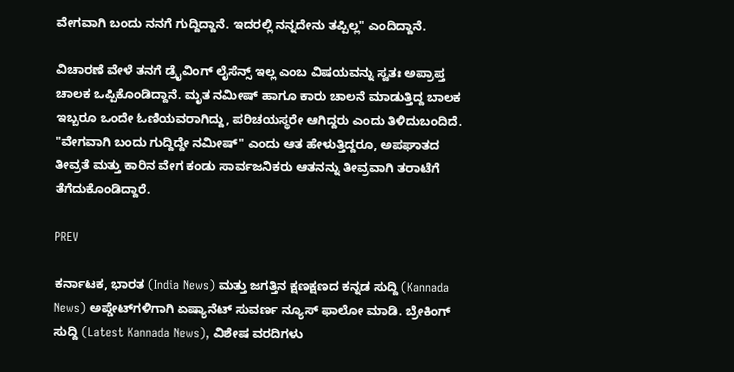ವೇಗವಾಗಿ ಬಂದು ನನಗೆ ಗುದ್ದಿದ್ದಾನೆ. ಇದರಲ್ಲಿ ನನ್ನದೇನು ತಪ್ಪಿಲ್ಲ" ಎಂದಿದ್ದಾನೆ.

ವಿಚಾರಣೆ ವೇಳೆ ತನಗೆ ಡ್ರೈವಿಂಗ್ ಲೈಸೆನ್ಸ್ ಇಲ್ಲ ಎಂಬ ವಿಷಯವನ್ನು ಸ್ವತಃ ಅಪ್ರಾಪ್ತ ಚಾಲಕ ಒಪ್ಪಿಕೊಂಡಿದ್ದಾನೆ. ಮೃತ ನಮೀಷ್ ಹಾಗೂ ಕಾರು ಚಾಲನೆ ಮಾಡುತ್ತಿದ್ದ ಬಾಲಕ ಇಬ್ಬರೂ ಒಂದೇ ಓಣಿಯವರಾಗಿದ್ದು, ಪರಿಚಯಸ್ಥರೇ ಆಗಿದ್ದರು ಎಂದು ತಿಳಿದುಬಂದಿದೆ. "ವೇಗವಾಗಿ ಬಂದು ಗುದ್ದಿದ್ದೇ ನಮೀಷ್" ಎಂದು ಆತ ಹೇಳುತ್ತಿದ್ದರೂ, ಅಪಘಾತದ ತೀವ್ರತೆ ಮತ್ತು ಕಾರಿನ ವೇಗ ಕಂಡು ಸಾರ್ವಜನಿಕರು ಆತನನ್ನು ತೀವ್ರವಾಗಿ ತರಾಟೆಗೆ ತೆಗೆದುಕೊಂಡಿದ್ದಾರೆ.

PREV

ಕರ್ನಾಟಕ, ಭಾರತ (India News) ಮತ್ತು ಜಗತ್ತಿನ ಕ್ಷಣಕ್ಷಣದ ಕನ್ನಡ ಸುದ್ದಿ (Kannada News) ಅಪ್ಡೇಟ್‌ಗಳಿಗಾಗಿ ಏಷ್ಯಾನೆಟ್ ಸುವರ್ಣ ನ್ಯೂಸ್‌ ಫಾಲೋ ಮಾಡಿ. ಬ್ರೇಕಿಂಗ್ ಸುದ್ದಿ (Latest Kannada News), ವಿಶೇಷ ವರದಿಗಳು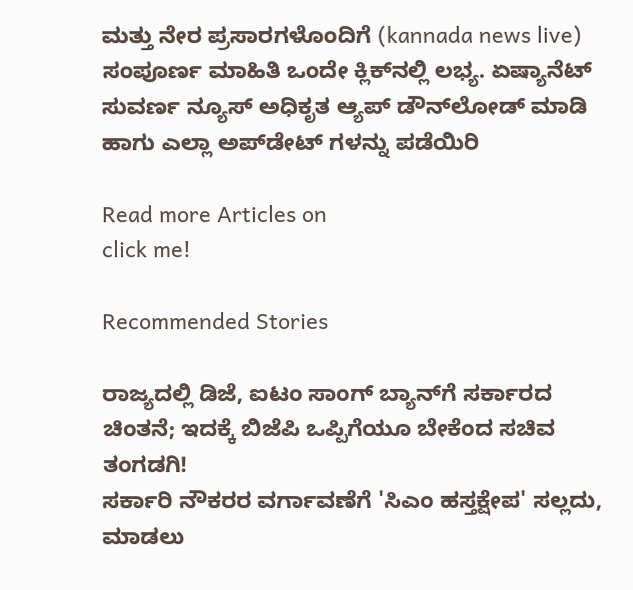ಮತ್ತು ನೇರ ಪ್ರಸಾರಗಳೊಂದಿಗೆ (kannada news live) ಸಂಪೂರ್ಣ ಮಾಹಿತಿ ಒಂದೇ ಕ್ಲಿಕ್‌ನಲ್ಲಿ ಲಭ್ಯ. ಏಷ್ಯಾನೆಟ್ ಸುವರ್ಣ ನ್ಯೂಸ್ ಅಧಿಕೃತ ಆ್ಯಪ್ ಡೌನ್‌ಲೋಡ್ ಮಾಡಿ ಹಾಗು ಎಲ್ಲಾ ಅಪ್‌ಡೇಟ್ ಗಳನ್ನು ಪಡೆಯಿರಿ

Read more Articles on
click me!

Recommended Stories

ರಾಜ್ಯದಲ್ಲಿ ಡಿಜೆ, ಐಟಂ ಸಾಂಗ್‌ ಬ್ಯಾನ್‌ಗೆ ಸರ್ಕಾರದ ಚಿಂತನೆ; ಇದಕ್ಕೆ ಬಿಜೆಪಿ ಒಪ್ಪಿಗೆಯೂ ಬೇಕೆಂದ ಸಚಿವ ತಂಗಡಗಿ!
ಸರ್ಕಾರಿ ನೌಕರರ ವರ್ಗಾವಣೆಗೆ 'ಸಿಎಂ ಹಸ್ತಕ್ಷೇಪ' ಸಲ್ಲದು, ಮಾಡಲು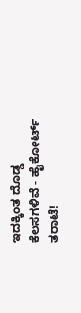ಇದಕ್ಕಿಂತ ದೊಡ್ಡ ಕೆಲಸಗಳಿವೆ - ಹೈಕೋರ್ಟ್ ತರಾಟೆ!